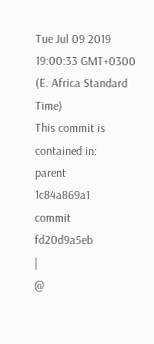Tue Jul 09 2019 19:00:33 GMT+0300 (E. Africa Standard Time)
This commit is contained in:
parent
1c84a869a1
commit
fd20d9a5eb
|
@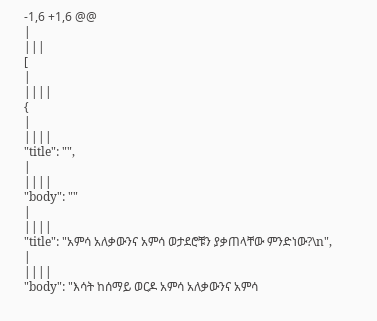-1,6 +1,6 @@
|
|||
[
|
||||
{
|
||||
"title": "",
|
||||
"body": ""
|
||||
"title": "አምሳ አለቃውንና አምሳ ወታደሮቹን ያቃጠላቸው ምንድነው?\n",
|
||||
"body": "እሳት ከሰማይ ወርዶ አምሳ አለቃውንና አምሳ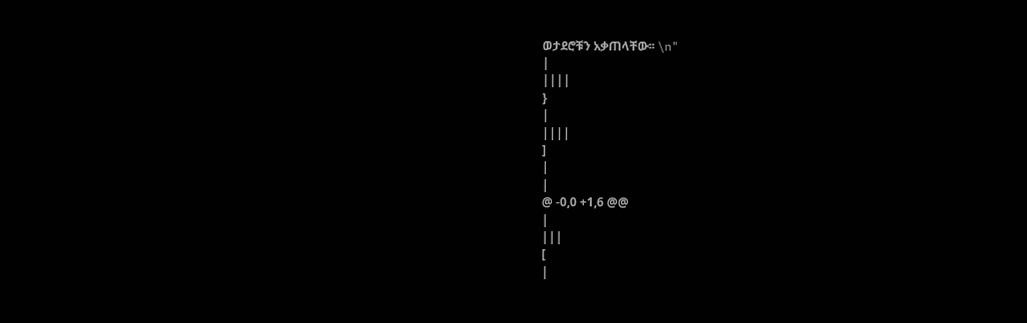ወታደሮቹን አቃጠላቸው፡፡ \n"
|
||||
}
|
||||
]
|
|
@ -0,0 +1,6 @@
|
|||
[
|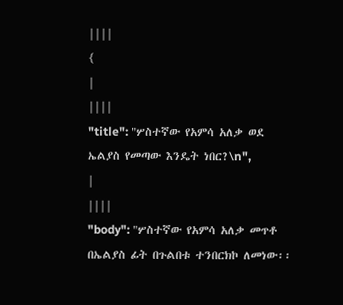||||
{
|
||||
"title": "ሦስተኛው የአምሳ አለቃ ወደ ኤልያስ የመጣው እንዴት ነበር?\n",
|
||||
"body": "ሦስተኛው የአምሳ አለቃ መጥቶ በኤልያስ ፊት በጉልበቱ ተንበርክኮ ለመነው፡፡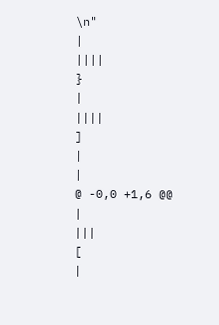\n"
|
||||
}
|
||||
]
|
|
@ -0,0 +1,6 @@
|
|||
[
|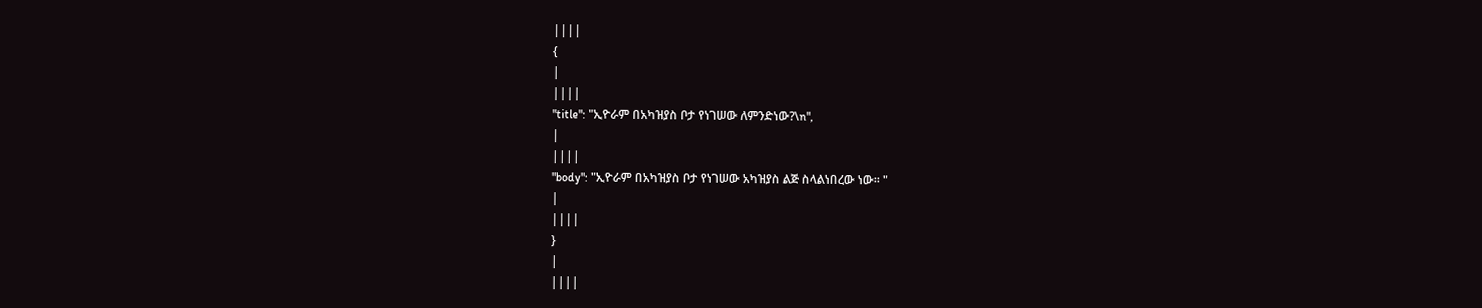||||
{
|
||||
"title": "ኢዮራም በአካዝያስ ቦታ የነገሠው ለምንድነው?\n",
|
||||
"body": "ኢዮራም በአካዝያስ ቦታ የነገሠው አካዝያስ ልጅ ስላልነበረው ነው፡፡ "
|
||||
}
|
||||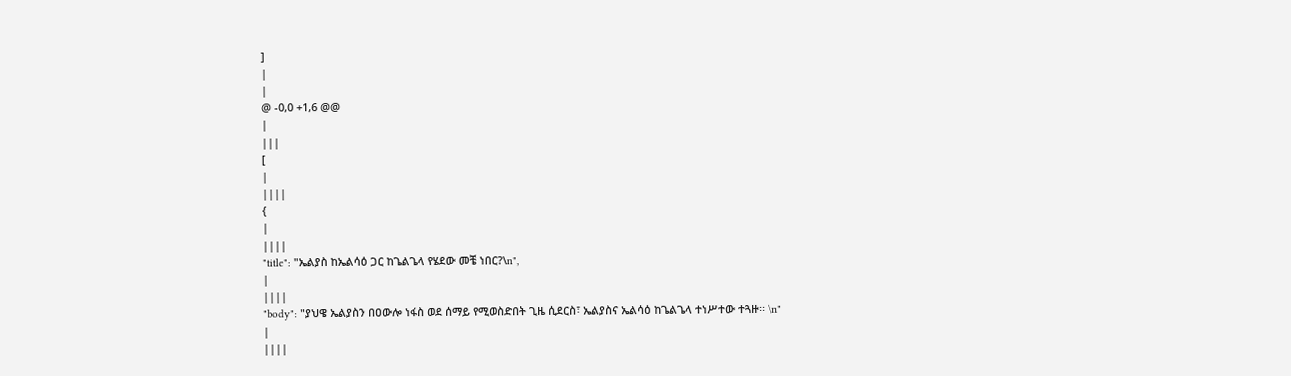]
|
|
@ -0,0 +1,6 @@
|
|||
[
|
||||
{
|
||||
"title": "ኤልያስ ከኤልሳዕ ጋር ከጌልጌላ የሄደው መቼ ነበር?\n",
|
||||
"body": "ያህዌ ኤልያስን በዐውሎ ነፋስ ወደ ሰማይ የሚወስድበት ጊዜ ሲደርስ፣ ኤልያስና ኤልሳዕ ከጌልጌላ ተነሥተው ተጓዙ፡፡ \n"
|
||||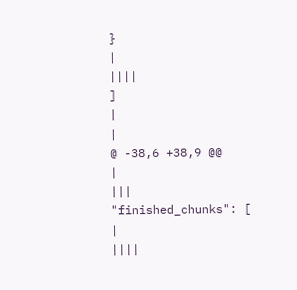}
|
||||
]
|
|
@ -38,6 +38,9 @@
|
|||
"finished_chunks": [
|
||||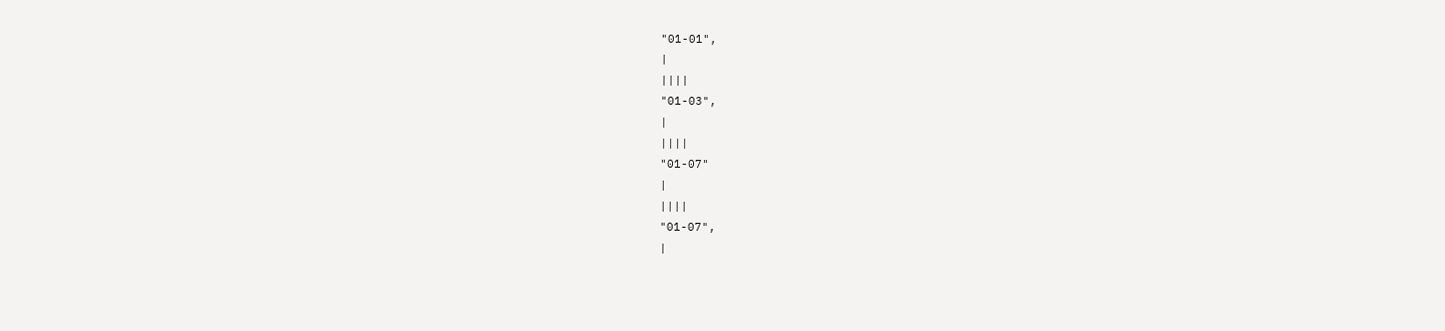"01-01",
|
||||
"01-03",
|
||||
"01-07"
|
||||
"01-07",
|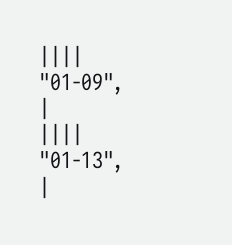||||
"01-09",
|
||||
"01-13",
|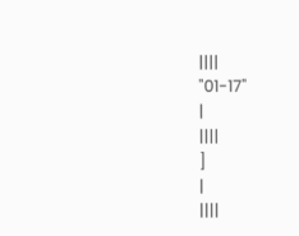||||
"01-17"
|
||||
]
|
||||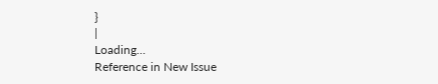}
|
Loading…
Reference in New Issue